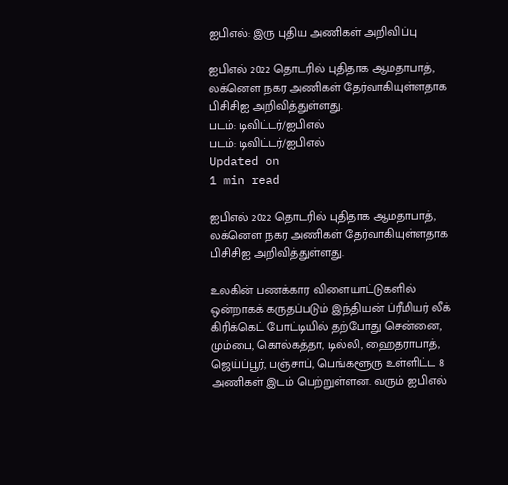ஐபிஎல்: இரு புதிய அணிகள் அறிவிப்பு

ஐபிஎல் 2022 தொடரில் புதிதாக ஆமதாபாத், லக்னௌ நகர அணிகள் தேர்வாகியுள்ளதாக பிசிசிஐ அறிவித்துள்ளது.
படம்: டிவிட்டர்/ஐபிஎல்
படம்: டிவிட்டர்/ஐபிஎல்
Updated on
1 min read

ஐபிஎல் 2022 தொடரில் புதிதாக ஆமதாபாத், லக்னௌ நகர அணிகள் தேர்வாகியுள்ளதாக பிசிசிஐ அறிவித்துள்ளது.

உலகின் பணக்கார விளையாட்டுகளில் ஒன்றாகக் கருதப்படும் இந்தியன் ப்ரீமியர் லீக் கிரிக்கெட் போட்டியில் தற்போது சென்னை, மும்பை, கொல்கத்தா, டில்லி, ஹைதராபாத், ஜெய்ப்பூர், பஞ்சாப், பெங்களூரு உள்ளிட்ட 8 அணிகள் இடம் பெற்றுள்ளன. வரும் ஐபிஎல்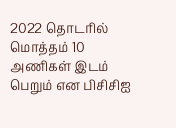2022 தொடரில் மொத்தம் 10 அணிகள் இடம் பெறும் என பிசிசிஐ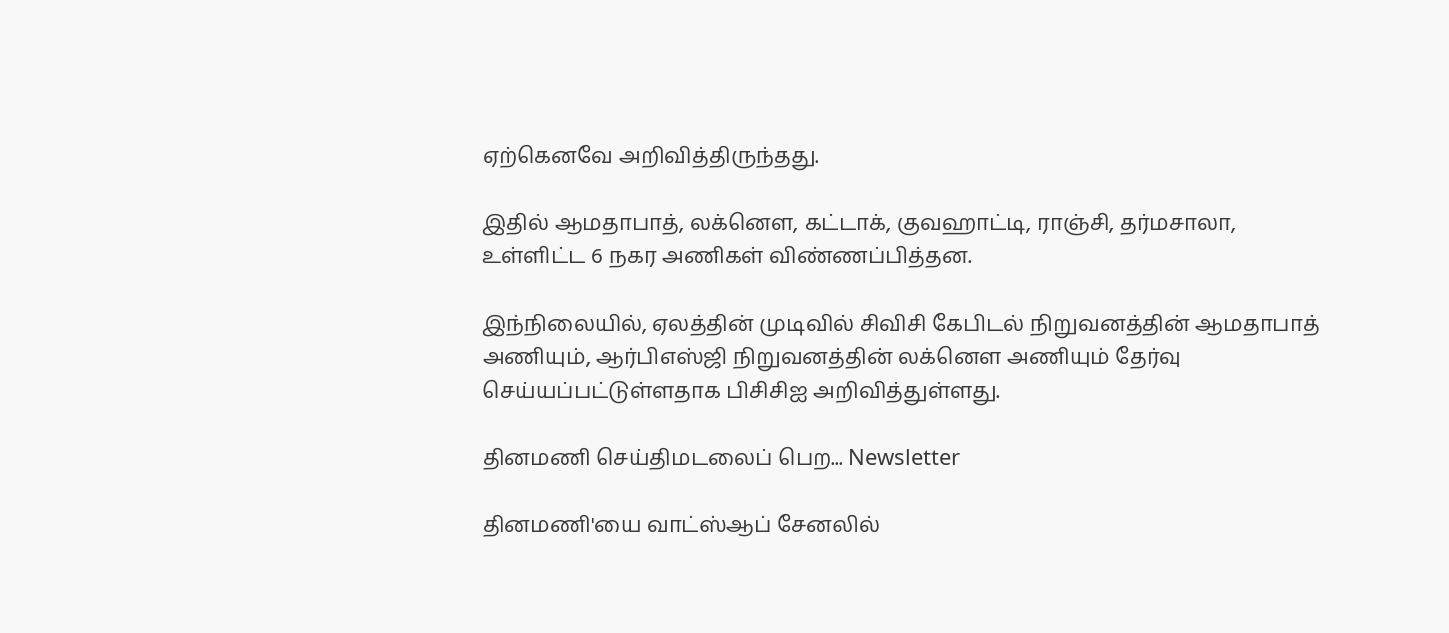ஏற்கெனவே அறிவித்திருந்தது.

இதில் ஆமதாபாத், லக்னௌ, கட்டாக், குவஹாட்டி, ராஞ்சி, தர்மசாலா, உள்ளிட்ட 6 நகர அணிகள் விண்ணப்பித்தன.

இந்நிலையில், ஏலத்தின் முடிவில் சிவிசி கேபிடல் நிறுவனத்தின் ஆமதாபாத் அணியும், ஆர்பிஎஸ்ஜி நிறுவனத்தின் லக்னௌ அணியும் தேர்வு செய்யப்பட்டுள்ளதாக பிசிசிஐ அறிவித்துள்ளது.

தினமணி செய்திமடலைப் பெற... Newsletter

தினமணி'யை வாட்ஸ்ஆப் சேனலில்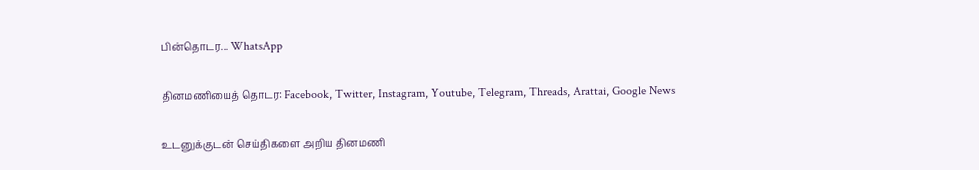பின்தொடர... WhatsApp

தினமணியைத் தொடர: Facebook, Twitter, Instagram, Youtube, Telegram, Threads, Arattai, Google News

உடனுக்குடன் செய்திகளை அறிய தினமணி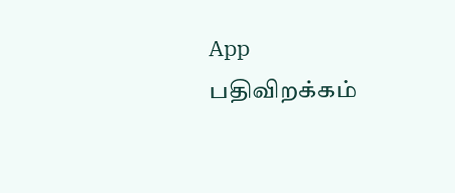App பதிவிறக்கம்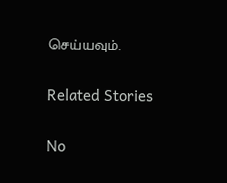செய்யவும்.

Related Stories

No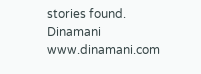stories found.
Dinamani
www.dinamani.com